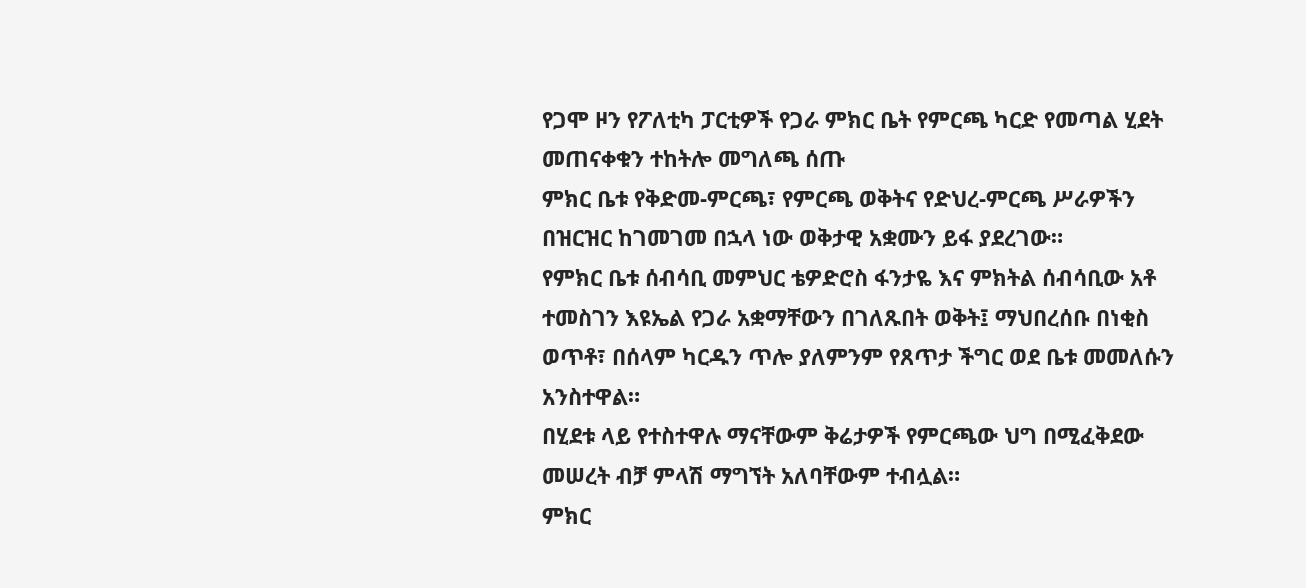የጋሞ ዞን የፖለቲካ ፓርቲዎች የጋራ ምክር ቤት የምርጫ ካርድ የመጣል ሂደት መጠናቀቁን ተከትሎ መግለጫ ሰጡ
ምክር ቤቱ የቅድመ-ምርጫ፣ የምርጫ ወቅትና የድህረ-ምርጫ ሥራዎችን በዝርዝር ከገመገመ በኋላ ነው ወቅታዊ አቋሙን ይፋ ያደረገው።
የምክር ቤቱ ሰብሳቢ መምህር ቴዎድሮስ ፋንታዬ እና ምክትል ሰብሳቢው አቶ ተመስገን እዩኤል የጋራ አቋማቸውን በገለጹበት ወቅት፤ ማህበረሰቡ በነቂስ ወጥቶ፣ በሰላም ካርዱን ጥሎ ያለምንም የጸጥታ ችግር ወደ ቤቱ መመለሱን አንስተዋል።
በሂደቱ ላይ የተስተዋሉ ማናቸውም ቅሬታዎች የምርጫው ህግ በሚፈቅደው መሠረት ብቻ ምላሽ ማግኘት አለባቸውም ተብሏል።
ምክር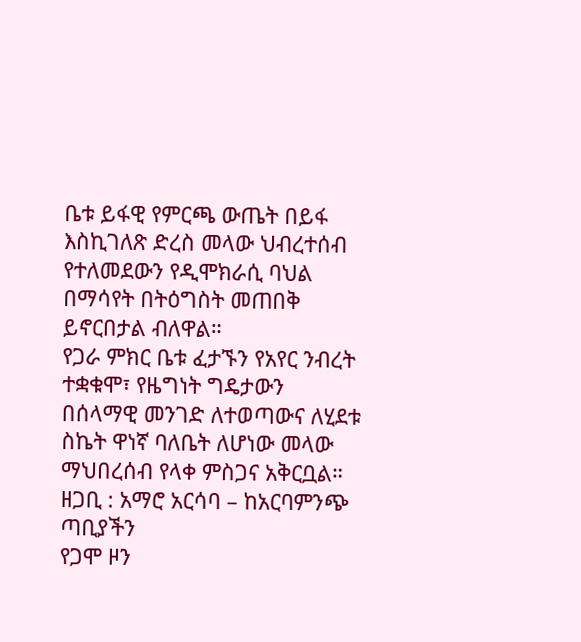ቤቱ ይፋዊ የምርጫ ውጤት በይፋ እስኪገለጽ ድረስ መላው ህብረተሰብ የተለመደውን የዲሞክራሲ ባህል በማሳየት በትዕግስት መጠበቅ ይኖርበታል ብለዋል።
የጋራ ምክር ቤቱ ፈታኙን የአየር ንብረት ተቋቁሞ፣ የዜግነት ግዴታውን በሰላማዊ መንገድ ለተወጣውና ለሂደቱ ስኬት ዋነኛ ባለቤት ለሆነው መላው ማህበረሰብ የላቀ ምስጋና አቅርቧል።
ዘጋቢ : አማሮ አርሳባ – ከአርባምንጭ ጣቢያችን
የጋሞ ዞን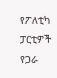የፖለቲካ ፓርቲዎች የጋራ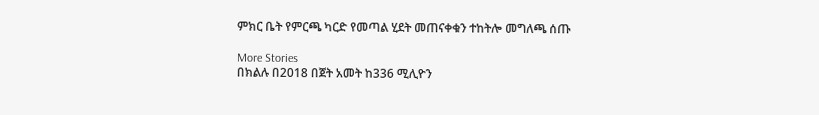ምክር ቤት የምርጫ ካርድ የመጣል ሂደት መጠናቀቁን ተከትሎ መግለጫ ሰጡ

More Stories
በክልሉ በ2018 በጀት አመት ከ336 ሚሊዮን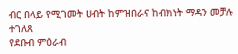ብር በላይ የሚገመት ሀብት ከምዝበራና ከብክነት ማዳን መቻሉ ተገለጸ
የደቡብ ምዕራብ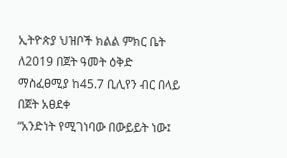ኢትዮጵያ ህዝቦች ክልል ምክር ቤት ለ2019 በጀት ዓመት ዕቅድ ማስፈፀሚያ ከ45.7 ቢሊየን ብር በላይ በጀት አፀደቀ
“አንድነት የሚገነባው በውይይት ነው፤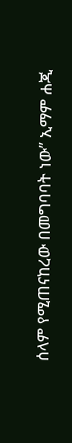ሰላም የሚጠናከረው በመግባባት ነው” ኢማም ሐጂ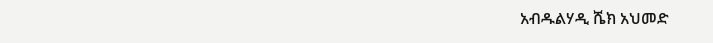አብዱልሃዲ ሼክ አህመድ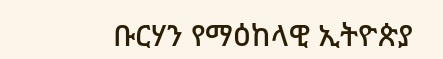ቡርሃን የማዕከላዊ ኢትዮጵያ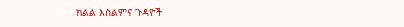ክልል እስልምና ጉዳዮች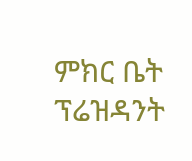ምክር ቤት ፕሬዝዳንት